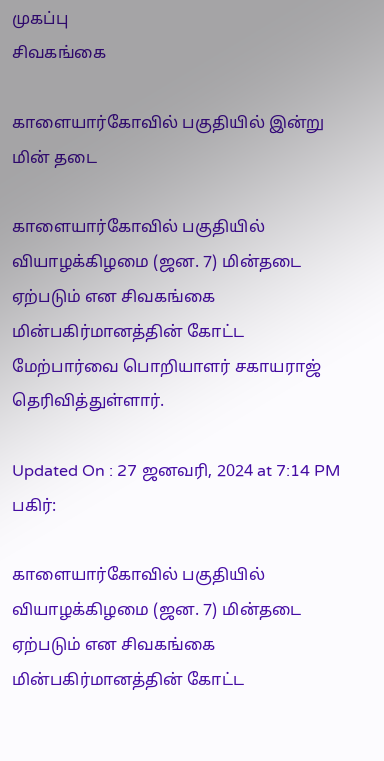முகப்பு
சிவகங்கை

காளையார்கோவில் பகுதியில் இன்று மின் தடை

காளையார்கோவில் பகுதியில் வியாழக்கிழமை (ஜன. 7) மின்தடை ஏற்படும் என சிவகங்கை மின்பகிர்மானத்தின் கோட்ட மேற்பார்வை பொறியாளர் சகாயராஜ் தெரிவித்துள்ளார்.

Updated On : 27 ஜனவரி, 2024 at 7:14 PM
பகிர்:

காளையார்கோவில் பகுதியில் வியாழக்கிழமை (ஜன. 7) மின்தடை ஏற்படும் என சிவகங்கை மின்பகிர்மானத்தின் கோட்ட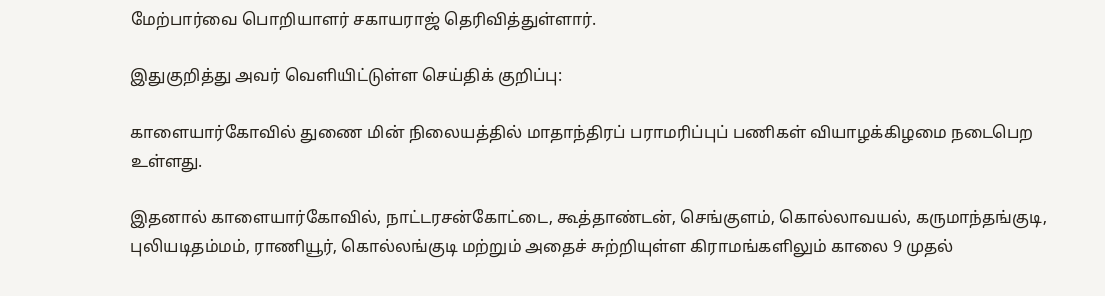மேற்பார்வை பொறியாளர் சகாயராஜ் தெரிவித்துள்ளார்.

இதுகுறித்து அவர் வெளியிட்டுள்ள செய்திக் குறிப்பு:

காளையார்கோவில் துணை மின் நிலையத்தில் மாதாந்திரப் பராமரிப்புப் பணிகள் வியாழக்கிழமை நடைபெற உள்ளது.

இதனால் காளையார்கோவில், நாட்டரசன்கோட்டை, கூத்தாண்டன், செங்குளம், கொல்லாவயல், கருமாந்தங்குடி, புலியடிதம்மம், ராணியூர், கொல்லங்குடி மற்றும் அதைச் சுற்றியுள்ள கிராமங்களிலும் காலை 9 முதல்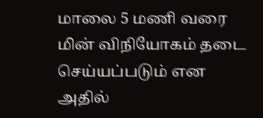மாலை 5 மணி வரை மின் விநியோகம் தடை செய்யப்படும் என அதில்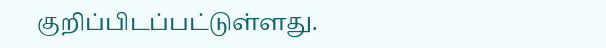குறிப்பிடப்பட்டுள்ளது.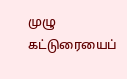முழு கட்டுரையைப்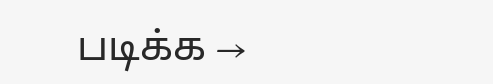படிக்க →